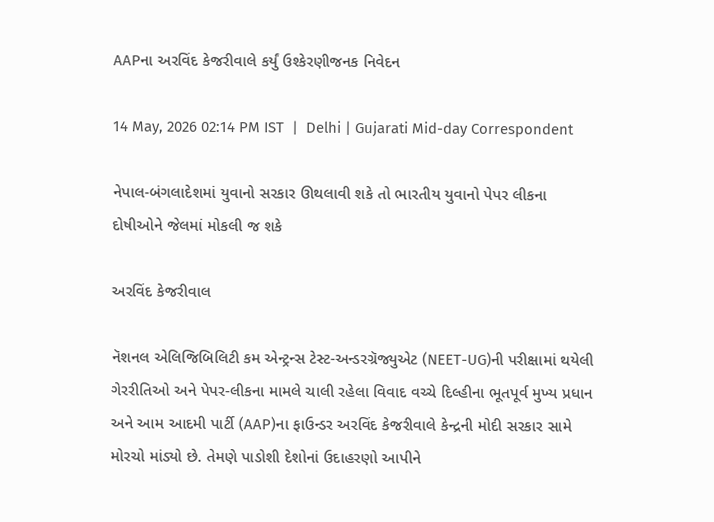AAPના અરવિંદ કેજરીવાલે કર્યું ઉશ્કેરણીજનક નિવેદન

14 May, 2026 02:14 PM IST  |  Delhi | Gujarati Mid-day Correspondent

નેપાલ-બંગલાદેશમાં યુવાનો સરકાર ઊથલાવી શકે તો ભારતીય યુવાનો પેપર લીકના દોષીઓને જેલમાં મોકલી જ શકે

અરવિંદ કેજરીવાલ

નૅશનલ એલિજિબિલિટી કમ એન્ટ્રન્સ ટેસ્ટ-અન્ડરગ્રૅજ્યુએટ (NEET-UG)ની પરીક્ષામાં થયેલી ગેરરીતિઓ અને પેપર-લીકના મામલે ચાલી રહેલા વિવાદ વચ્ચે દિલ્હીના ભૂતપૂર્વ મુખ્ય પ્રધાન અને આમ આદમી પાર્ટી (AAP)ના ફાઉન્ડર અરવિંદ કેજરીવાલે કેન્દ્રની મોદી સરકાર સામે મોરચો માંડ્યો છે. તેમણે પાડોશી દેશોનાં ઉદાહરણો આપીને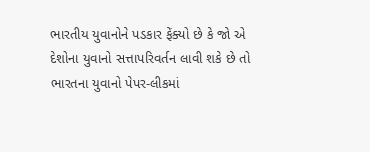ભારતીય યુવાનોને પડકાર ફેંક્યો છે કે જો એ દેશોના યુવાનો સત્તાપરિવર્તન લાવી શકે છે તો ભારતના યુવાનો પેપર-લીકમાં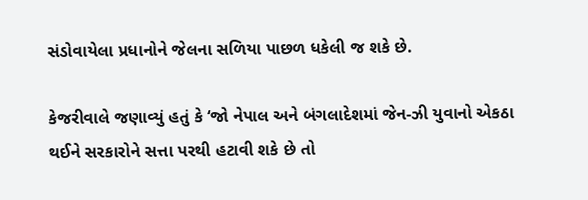સંડોવાયેલા પ્રધાનોને જેલના સળિયા પાછળ ધકેલી જ શકે છે.

કેજરીવાલે જણાવ્યું હતું કે ‘જો નેપાલ અને બંગલાદેશમાં જેન-ઝી યુવાનો એકઠા થઈને સરકારોને સત્તા પરથી હટાવી શકે છે તો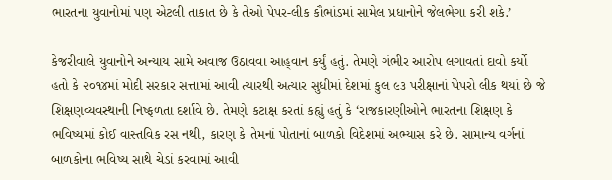ભારતના યુવાનોમાં પણ એટલી તાકાત છે કે તેઓ પેપર-લીક કૌભાંડમાં સામેલ પ્રધાનોને જેલભેગા કરી શકે.’

કેજરીવાલે યુવાનોને અન્યાય સામે અવાજ ઉઠાવવા આહ્‌વાન કર્યું હતું. તેમણે ગંભીર આરોપ લગાવતાં દાવો કર્યો હતો કે ૨૦૧૪માં મોદી સરકાર સત્તામાં આવી ત્યારથી અત્યાર સુધીમાં દેશમાં કુલ ૯૩ પરીક્ષાનાં પેપરો લીક થયાં છે જે શિક્ષણવ્યવસ્થાની નિષ્ફળતા દર્શાવે છે. તેમણે કટાક્ષ કરતાં કહ્યું હતું કે ‘રાજકારણીઓને ભારતના શિક્ષણ કે ભવિષ્યમાં કોઈ વાસ્તવિક રસ નથી, કારણ કે તેમનાં પોતાનાં બાળકો વિદેશમાં અભ્યાસ કરે છે. સામાન્ય વર્ગનાં બાળકોના ભવિષ્ય સાથે ચેડાં કરવામાં આવી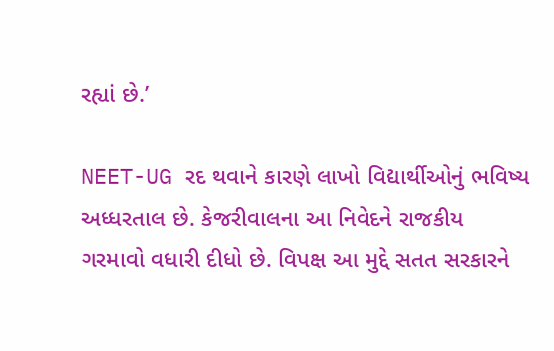રહ્યાં છે.’

NEET-UG રદ થવાને કારણે લાખો વિદ્યાર્થીઓનું ભવિષ્ય અધ્ધરતાલ છે. કેજરીવાલના આ નિવેદને રાજકીય ગરમાવો વધારી દીધો છે. વિપક્ષ આ મુદ્દે સતત સરકારને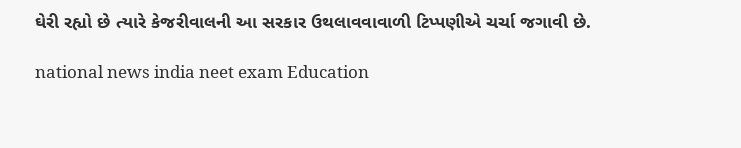ઘેરી રહ્યો છે ત્યારે કેજરીવાલની આ સરકાર ઉથલાવવાવાળી ટિપ્પણીએ ચર્ચા જગાવી છે.

national news india neet exam Education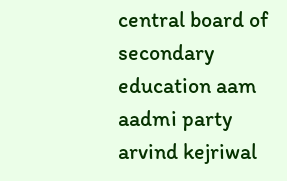central board of secondary education aam aadmi party arvind kejriwal